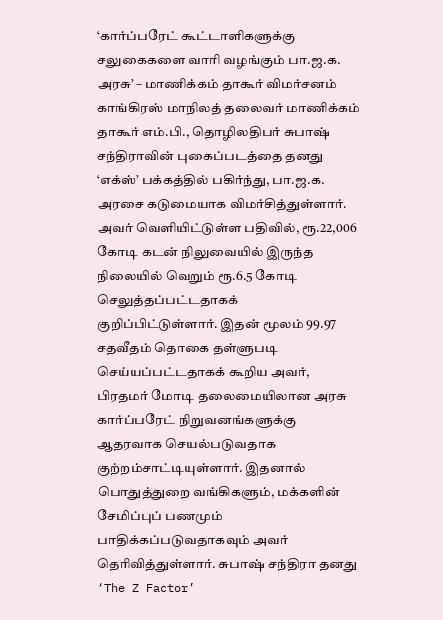‘கார்ப்பரேட் கூட்டாளிகளுக்கு சலுகைகளை வாரி வழங்கும் பா.ஜ.க. அரசு’ – மாணிக்கம் தாகூர் விமர்சனம்
காங்கிரஸ் மாநிலத் தலைவர் மாணிக்கம் தாகூர் எம்.பி., தொழிலதிபர் சுபாஷ் சந்திராவின் புகைப்படத்தை தனது ‘எக்ஸ்’ பக்கத்தில் பகிர்ந்து, பா.ஜ.க. அரசை கடுமையாக விமர்சித்துள்ளார். அவர் வெளியிட்டுள்ள பதிவில், ரூ.22,006 கோடி கடன் நிலுவையில் இருந்த நிலையில் வெறும் ரூ.6.5 கோடி செலுத்தப்பட்டதாகக் குறிப்பிட்டுள்ளார். இதன் மூலம் 99.97 சதவீதம் தொகை தள்ளுபடி செய்யப்பட்டதாகக் கூறிய அவர், பிரதமர் மோடி தலைமையிலான அரசு கார்ப்பரேட் நிறுவனங்களுக்கு ஆதரவாக செயல்படுவதாக குற்றம்சாட்டியுள்ளார். இதனால் பொதுத்துறை வங்கிகளும், மக்களின் சேமிப்புப் பணமும் பாதிக்கப்படுவதாகவும் அவர் தெரிவித்துள்ளார். சுபாஷ் சந்திரா தனது ‘The Z Factor’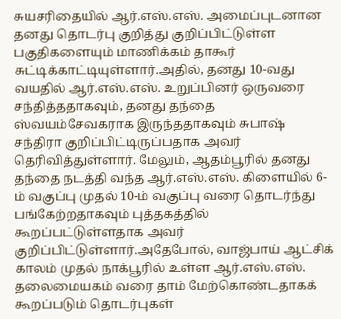சுயசரிதையில் ஆர்.எஸ்.எஸ். அமைப்புடனான தனது தொடர்பு குறித்து குறிப்பிட்டுள்ள பகுதிகளையும் மாணிக்கம் தாகூர் சுட்டிக்காட்டியுள்ளார்.அதில், தனது 10-வது வயதில் ஆர்.எஸ்.எஸ். உறுப்பினர் ஒருவரை சந்தித்ததாகவும், தனது தந்தை ஸ்வயம்சேவகராக இருந்ததாகவும் சுபாஷ் சந்திரா குறிப்பிட்டிருப்பதாக அவர் தெரிவித்துள்ளார். மேலும், ஆதம்பூரில் தனது தந்தை நடத்தி வந்த ஆர்.எஸ்.எஸ். கிளையில் 6-ம் வகுப்பு முதல் 10-ம் வகுப்பு வரை தொடர்ந்து பங்கேற்றதாகவும் புத்தகத்தில் கூறப்பட்டுள்ளதாக அவர் குறிப்பிட்டுள்ளார்.அதேபோல், வாஜ்பாய் ஆட்சிக் காலம் முதல் நாக்பூரில் உள்ள ஆர்.எஸ்.எஸ். தலைமையகம் வரை தாம் மேற்கொண்டதாகக் கூறப்படும் தொடர்புகள்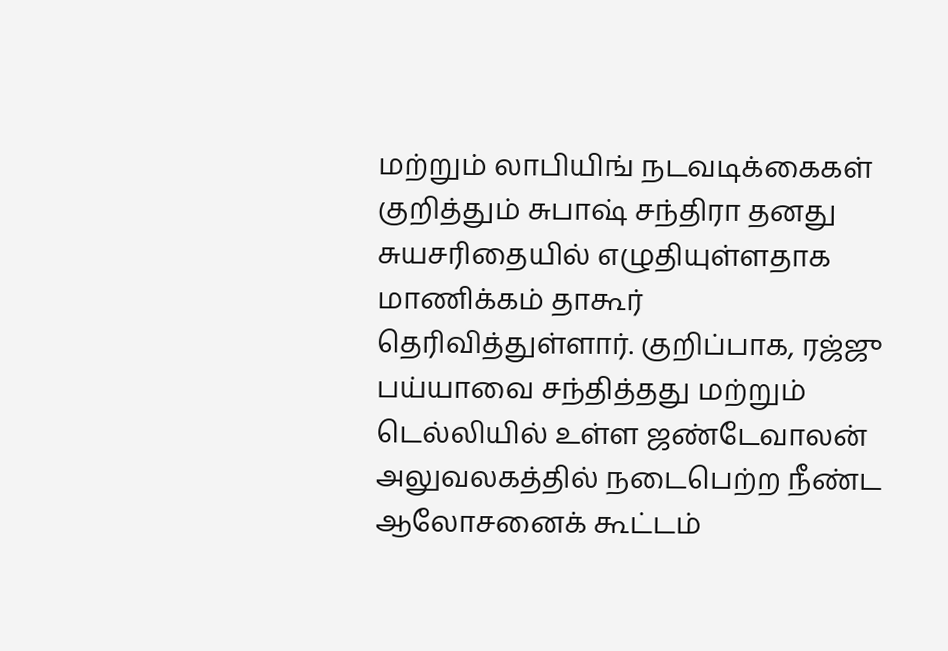மற்றும் லாபியிங் நடவடிக்கைகள் குறித்தும் சுபாஷ் சந்திரா தனது சுயசரிதையில் எழுதியுள்ளதாக மாணிக்கம் தாகூர் தெரிவித்துள்ளார். குறிப்பாக, ரஜ்ஜு பய்யாவை சந்தித்தது மற்றும் டெல்லியில் உள்ள ஜண்டேவாலன் அலுவலகத்தில் நடைபெற்ற நீண்ட ஆலோசனைக் கூட்டம்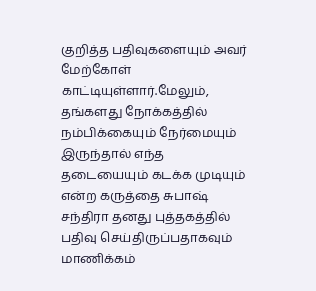குறித்த பதிவுகளையும் அவர் மேற்கோள் காட்டியுள்ளார்.மேலும், தங்களது நோக்கத்தில் நம்பிக்கையும் நேர்மையும் இருந்தால் எந்த தடையையும் கடக்க முடியும் என்ற கருத்தை சுபாஷ் சந்திரா தனது புத்தகத்தில் பதிவு செய்திருப்பதாகவும் மாணிக்கம்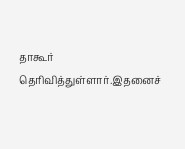தாகூர் தெரிவித்துள்ளார்.இதனைச்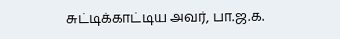சுட்டிக்காட்டிய அவர், பா.ஜ.க.